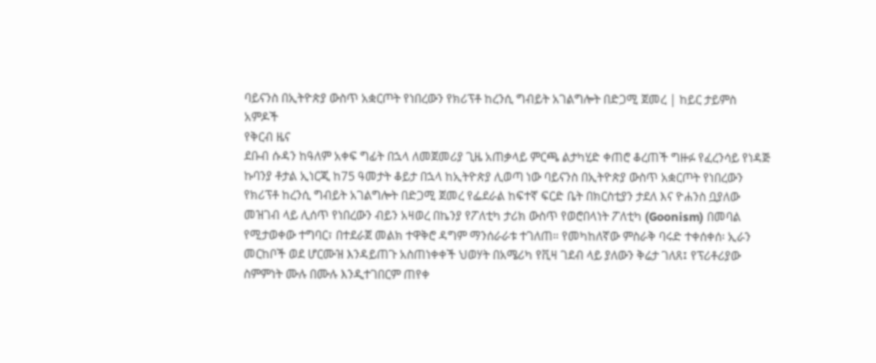ባይናንስ በኢትዮጵያ ውስጥ አቋርጦት የነበረውን የክሪፕቶ ከረንሲ ግብይት አገልግሎት በድጋሚ ጀመረ | ከይር ታይምስ
አምዶች
የቅርብ ዜና
ደቡብ ሱዳን ከዓለም አቀፍ ግፊት በኋላ ለመጀመሪያ ጊዜ አጠቃላይ ምርጫ ልታካሂድ ቀጠሮ ቆረጠች ግዙፉ የፈረንሳይ የነዳጅ ኩባንያ ቶታል ኢነርጂ ከ75 ዓመታት ቆይታ በኋላ ከኢትዮጵያ ሊወጣ ነው ባይናንስ በኢትዮጵያ ውስጥ አቋርጦት የነበረውን የክሪፕቶ ከረንሲ ግብይት አገልግሎት በድጋሚ ጀመረ የፌደራል ከፍተኛ ፍርድ ቤት በክርስቲያን ታደለ እና ዮሐንስ ቧያለው መዝገብ ላይ ሊሰጥ የነበረውን ብይን አዛወረ በኬንያ የፖለቲካ ታሪክ ውስጥ የወሮበላነት ፖለቲካ (Goonism) በመባል የሚታወቀው ተግባር፣ በተደራጀ መልክ ተዋቅሮ ዳግም ማንሰራራቱ ተገለጠ። የመካከለኛው ምስራቅ ባሩድ ተቀሰቀሰ፡ ኢራን መርከቦች ወደ ሆርሙዝ እንዳይጠጉ አስጠነቀቀች ህወሃት በአሜሪካ የቪዛ ገደብ ላይ ያለውን ቅሬታ ገለጸ፤ የፕሪቶሪያው ስምምነት ሙሉ በሙሉ እንዲተገበርም ጠየቀ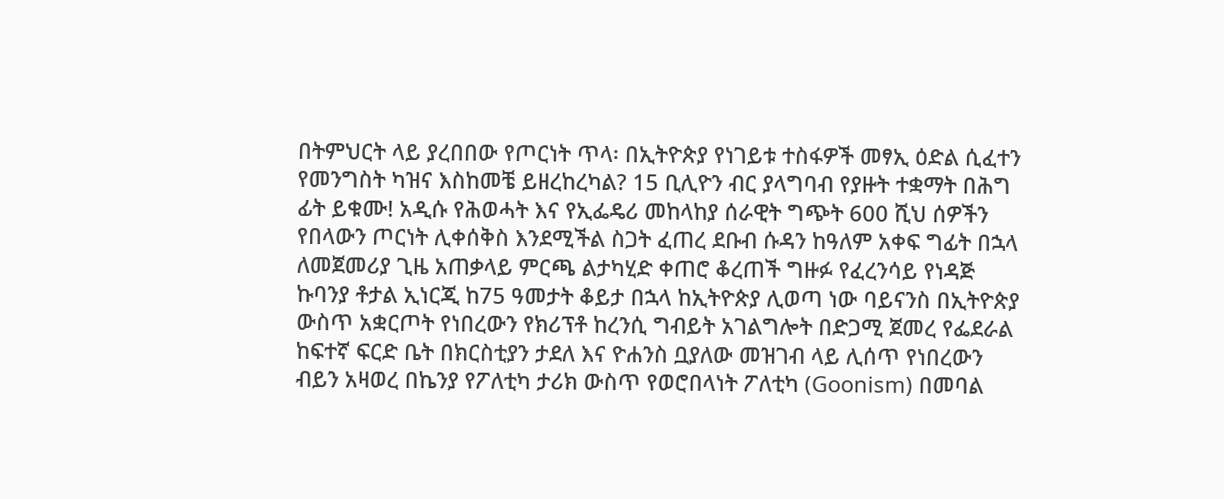በትምህርት ላይ ያረበበው የጦርነት ጥላ፡ በኢትዮጵያ የነገይቱ ተስፋዎች መፃኢ ዕድል ሲፈተን የመንግስት ካዝና እስከመቼ ይዘረከረካል? 15 ቢሊዮን ብር ያላግባብ የያዙት ተቋማት በሕግ ፊት ይቁሙ! አዲሱ የሕወሓት እና የኢፌዴሪ መከላከያ ሰራዊት ግጭት 600 ሺህ ሰዎችን የበላውን ጦርነት ሊቀሰቅስ እንደሚችል ስጋት ፈጠረ ደቡብ ሱዳን ከዓለም አቀፍ ግፊት በኋላ ለመጀመሪያ ጊዜ አጠቃላይ ምርጫ ልታካሂድ ቀጠሮ ቆረጠች ግዙፉ የፈረንሳይ የነዳጅ ኩባንያ ቶታል ኢነርጂ ከ75 ዓመታት ቆይታ በኋላ ከኢትዮጵያ ሊወጣ ነው ባይናንስ በኢትዮጵያ ውስጥ አቋርጦት የነበረውን የክሪፕቶ ከረንሲ ግብይት አገልግሎት በድጋሚ ጀመረ የፌደራል ከፍተኛ ፍርድ ቤት በክርስቲያን ታደለ እና ዮሐንስ ቧያለው መዝገብ ላይ ሊሰጥ የነበረውን ብይን አዛወረ በኬንያ የፖለቲካ ታሪክ ውስጥ የወሮበላነት ፖለቲካ (Goonism) በመባል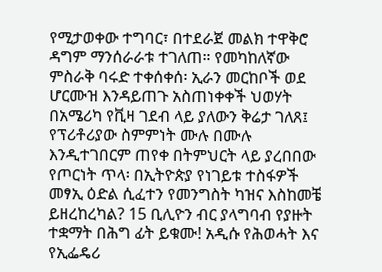የሚታወቀው ተግባር፣ በተደራጀ መልክ ተዋቅሮ ዳግም ማንሰራራቱ ተገለጠ። የመካከለኛው ምስራቅ ባሩድ ተቀሰቀሰ፡ ኢራን መርከቦች ወደ ሆርሙዝ እንዳይጠጉ አስጠነቀቀች ህወሃት በአሜሪካ የቪዛ ገደብ ላይ ያለውን ቅሬታ ገለጸ፤ የፕሪቶሪያው ስምምነት ሙሉ በሙሉ እንዲተገበርም ጠየቀ በትምህርት ላይ ያረበበው የጦርነት ጥላ፡ በኢትዮጵያ የነገይቱ ተስፋዎች መፃኢ ዕድል ሲፈተን የመንግስት ካዝና እስከመቼ ይዘረከረካል? 15 ቢሊዮን ብር ያላግባብ የያዙት ተቋማት በሕግ ፊት ይቁሙ! አዲሱ የሕወሓት እና የኢፌዴሪ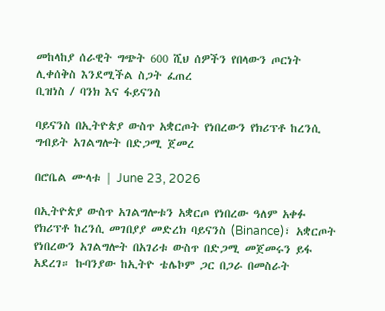መከላከያ ሰራዊት ግጭት 600 ሺህ ሰዎችን የበላውን ጦርነት ሊቀሰቅስ እንደሚችል ስጋት ፈጠረ
ቢዝነስ / ባንክ እና ፋይናንስ

ባይናንስ በኢትዮጵያ ውስጥ አቋርጦት የነበረውን የክሪፕቶ ከረንሲ ግብይት አገልግሎት በድጋሚ ጀመረ

በሮቤል ሙላቱ | June 23, 2026

በኢትዮጵያ ውስጥ አገልግሎቱን አቋርጦ የነበረው ዓለም አቀፉ የክሪፕቶ ከረንሲ መገበያያ መድረክ ባይናንስ (Binance)፣ አቋርጦት የነበረውን አገልግሎት በአገሪቱ ውስጥ በድጋሚ መጀመሩን ይፋ አደረገ። ኩባንያው ከኢትዮ ቴሌኮም ጋር በጋራ በመስራት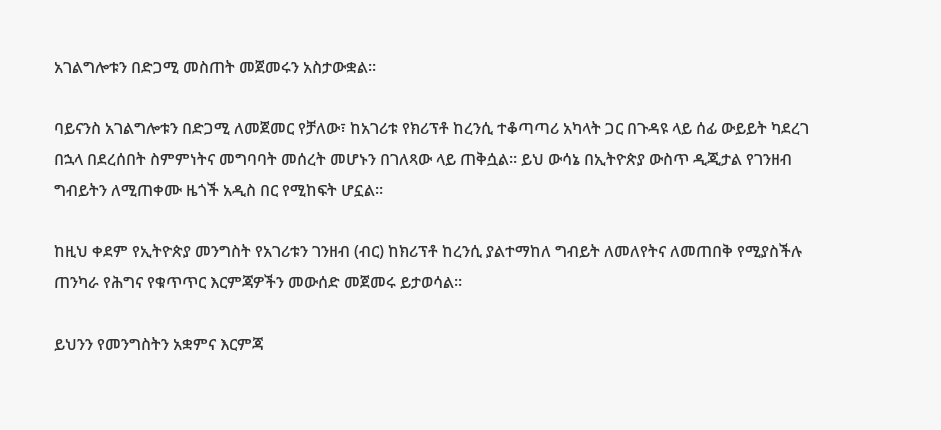አገልግሎቱን በድጋሚ መስጠት መጀመሩን አስታውቋል።

ባይናንስ አገልግሎቱን በድጋሚ ለመጀመር የቻለው፣ ከአገሪቱ የክሪፕቶ ከረንሲ ተቆጣጣሪ አካላት ጋር በጉዳዩ ላይ ሰፊ ውይይት ካደረገ በኋላ በደረሰበት ስምምነትና መግባባት መሰረት መሆኑን በገለጻው ላይ ጠቅሷል። ይህ ውሳኔ በኢትዮጵያ ውስጥ ዲጂታል የገንዘብ ግብይትን ለሚጠቀሙ ዜጎች አዲስ በር የሚከፍት ሆኗል።

ከዚህ ቀደም የኢትዮጵያ መንግስት የአገሪቱን ገንዘብ (ብር) ከክሪፕቶ ከረንሲ ያልተማከለ ግብይት ለመለየትና ለመጠበቅ የሚያስችሉ ጠንካራ የሕግና የቁጥጥር እርምጃዎችን መውሰድ መጀመሩ ይታወሳል።

ይህንን የመንግስትን አቋምና እርምጃ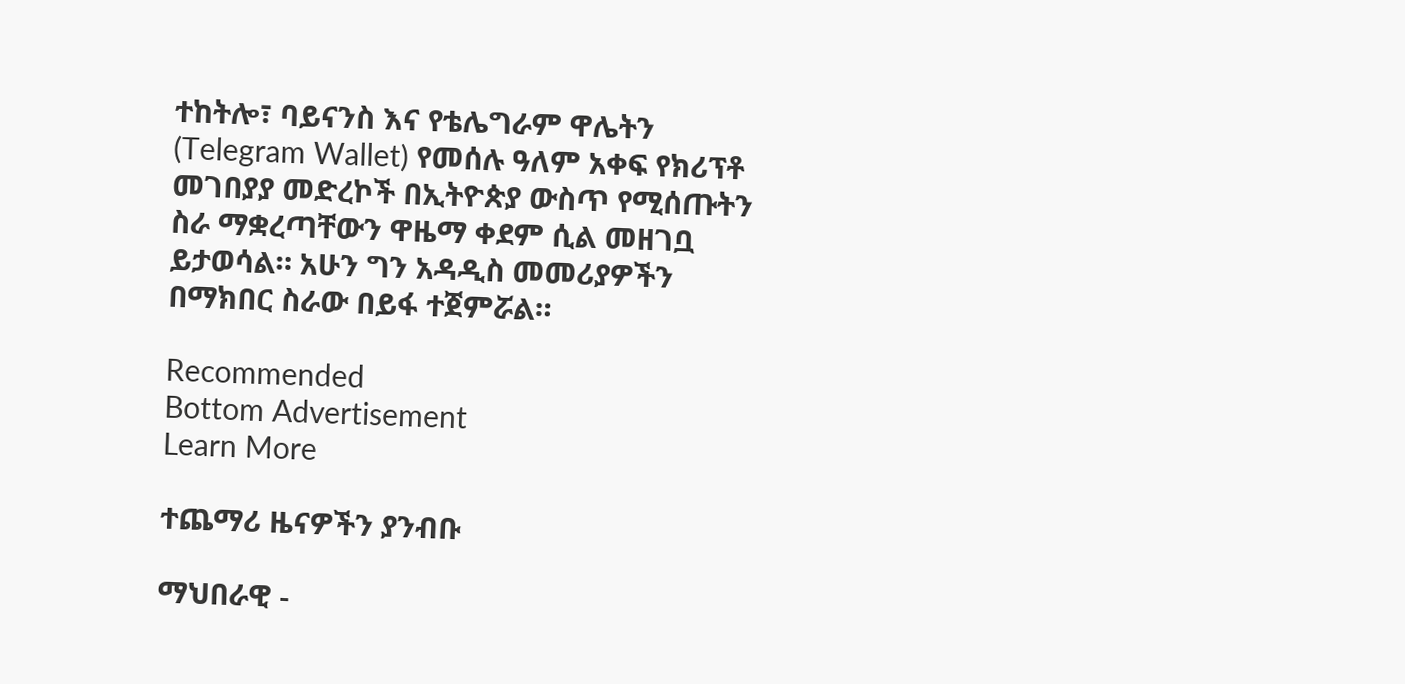ተከትሎ፣ ባይናንስ እና የቴሌግራም ዋሌትን (Telegram Wallet) የመሰሉ ዓለም አቀፍ የክሪፕቶ መገበያያ መድረኮች በኢትዮጵያ ውስጥ የሚሰጡትን ስራ ማቋረጣቸውን ዋዜማ ቀደም ሲል መዘገቧ ይታወሳል። አሁን ግን አዳዲስ መመሪያዎችን በማክበር ስራው በይፋ ተጀምሯል።

Recommended
Bottom Advertisement
Learn More

ተጨማሪ ዜናዎችን ያንብቡ

ማህበራዊ -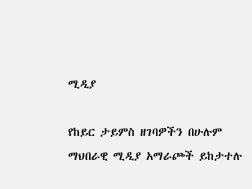ሚዲያ

የከይር ታይምስ ዘገባዎችን በሁሉም ማህበራዊ ሚዲያ አማራጮች ይከታተሉ